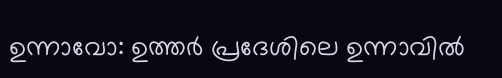ഉന്നാവോ: ഉത്തർ പ്രദേശിലെ ഉന്നാവിൽ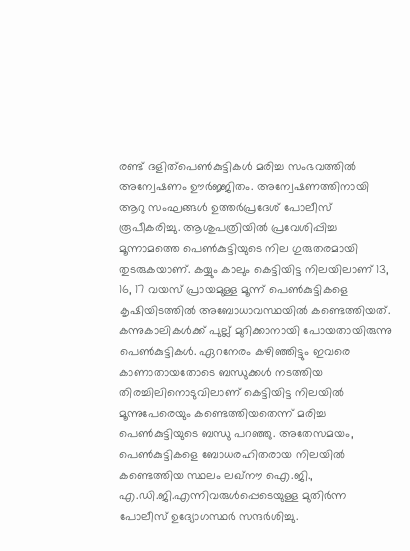രണ്ട് ദളിത്പെൺകുട്ടികൾ മരിച്ച സംഭവത്തിൽ അന്വേഷണം ഊർജ്ജിതം. അന്വേഷണത്തിനായി ആറു സംഘങ്ങൾ ഉത്തർപ്രദേശ് പോലീസ് രൂപീകരിച്ചു. ആശുപത്രിയിൽ പ്രവേശിപ്പിച്ച മൂന്നാമത്തെ പെൺകുട്ടിയുടെ നില ഗുരുതരമായി തുടരുകയാണ്. കയ്യും കാലും കെട്ടിയിട്ട നിലയിലാണ് 13, 16, 17 വയസ് പ്രായമുള്ള മൂന്ന് പെൺകുട്ടികളെ കൃഷിയിടത്തിൽ അബോധാവസ്ഥയിൽ കണ്ടെത്തിയത്. കന്നുകാലികൾക്ക് പുല്ല് മുറിക്കാനായി പോയതായിരുന്നു പെൺകുട്ടികൾ. ഏറനേരം കഴിഞ്ഞിട്ടും ഇവരെ കാണാതായതോടെ ബന്ധുക്കൾ നടത്തിയ തിരച്ചിലിനൊടുവിലാണ് കെട്ടിയിട്ട നിലയിൽ മൂന്നുപേരെയും കണ്ടെത്തിയതെന്ന് മരിച്ച പെൺകുട്ടിയുടെ ബന്ധു പറഞ്ഞു. അതേസമയം, പെൺകുട്ടികളെ ബോധരഹിതരായ നിലയിൽ കണ്ടെത്തിയ സ്ഥലം ലഖ്നൗ ഐ.ജി., എ.ഡി.ജി.എന്നിവരുൾപ്പെടെയുള്ള മുതിർന്ന പോലീസ് ഉദ്യോഗസ്ഥർ സന്ദർശിച്ചു.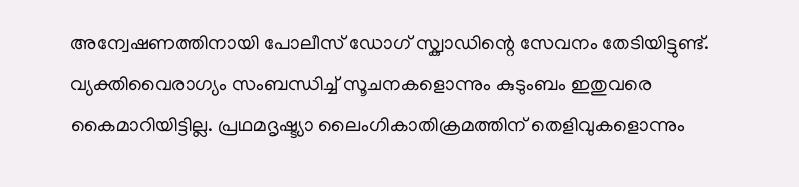അന്വേഷണത്തിനായി പോലീസ് ഡോഗ് സ്ക്വാഡിന്റെ സേവനം തേടിയിട്ടുണ്ട്. വ്യക്തിവൈരാഗ്യം സംബന്ധിച്ച് സൂചനകളൊന്നും കുടുംബം ഇതുവരെ കൈമാറിയിട്ടില്ല. പ്രഥമദൃഷ്ട്യാ ലൈംഗികാതിക്രമത്തിന് തെളിവുകളൊന്നും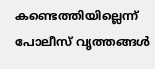കണ്ടെത്തിയില്ലെന്ന് പോലീസ് വൃത്തങ്ങൾ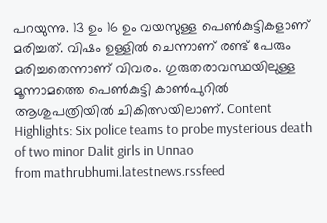പറയുന്നു. 13 ഉം 16 ഉം വയസുള്ള പെൺകുട്ടികളാണ് മരിച്ചത്. വിഷം ഉള്ളിൽ ചെന്നാണ് രണ്ട് പേരും മരിച്ചതെന്നാണ് വിവരം. ഗുരുതരാവസ്ഥയിലുള്ള മൂന്നാമത്തെ പെൺകുട്ടി കാൺപുറിൽ ആശുപത്രിയിൽ ചികിത്സയിലാണ്. Content Highlights: Six police teams to probe mysterious death of two minor Dalit girls in Unnao
from mathrubhumi.latestnews.rssfeed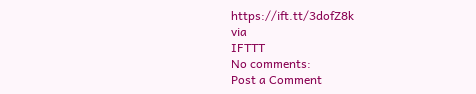https://ift.tt/3dofZ8k
via
IFTTT
No comments:
Post a Comment